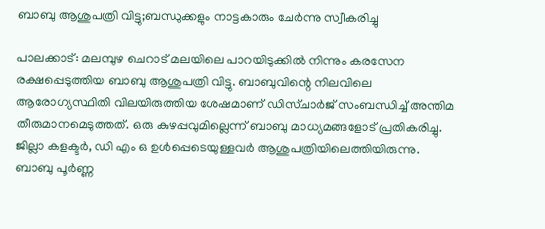ബാബു ആശുപത്രി വിട്ടു;ബന്ധുക്കളും നാട്ടകാരും ചേര്‍ന്നു സ്വീകരിച്ചു

പാലക്കാട്: മലമ്പുഴ ചെറാട് മലയിലെ പാറയിടുക്കില്‍ നിന്നും കരസേന രക്ഷപ്പെടുത്തിയ ബാബു ആശുപത്രി വിട്ടു. ബാബുവിന്റെ നിലവിലെ ആരോഗ്യസ്ഥിതി വിലയിരുത്തിയ ശേഷമാണ് ഡിസ്ചാര്‍ജ് സംബന്ധിച്ച് അന്തിമ തീരുമാനമെടുത്തത്. ഒരു കുഴപ്പവുമില്ലെന്ന് ബാബു മാധ്യമങ്ങളോട് പ്രതികരിച്ചു. ജില്ലാ കളക്ടര്‍, ഡി എം ഒ ഉള്‍പ്പെടെയുള്ളവര്‍ ആശുപത്രിയിലെത്തിയിരുന്നു. ബാബു പൂര്‍ണ്ണ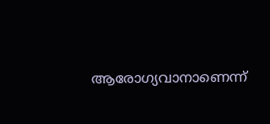ആരോഗ്യവാനാണെന്ന്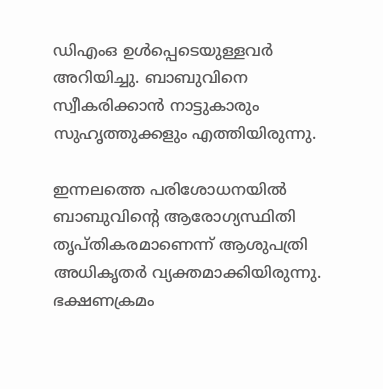ഡിഎംഒ ഉള്‍പ്പെടെയുള്ളവര്‍ അറിയിച്ചു. ബാബുവിനെ സ്വീകരിക്കാന്‍ നാട്ടുകാരും സുഹൃത്തുക്കളും എത്തിയിരുന്നു.

ഇന്നലത്തെ പരിശോധനയില്‍ ബാബുവിന്റെ ആരോഗ്യസ്ഥിതി തൃപ്തികരമാണെന്ന് ആശുപത്രി അധികൃതര്‍ വ്യക്തമാക്കിയിരുന്നു. ഭക്ഷണക്രമം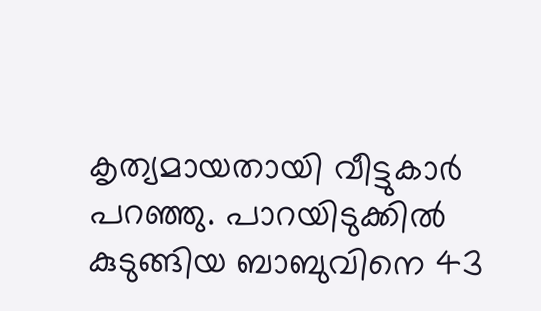കൃത്യമായതായി വീട്ടുകാര്‍ പറഞ്ഞു. പാറയിടുക്കില്‍ കുടുങ്ങിയ ബാബുവിനെ 43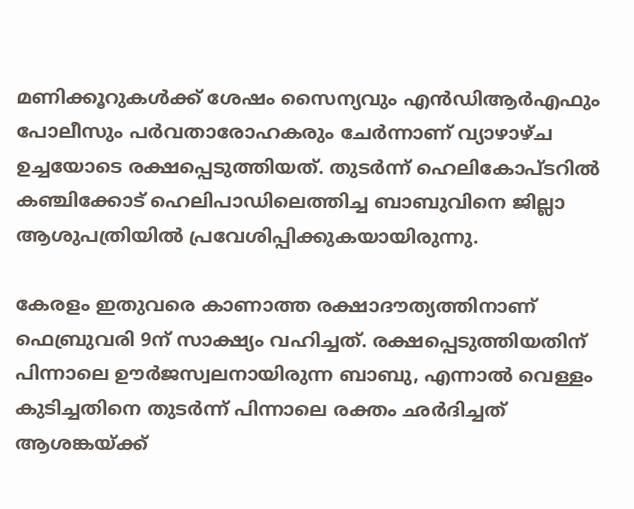മണിക്കൂറുകള്‍ക്ക് ശേഷം സൈന്യവും എന്‍ഡിആര്‍എഫും പോലീസും പര്‍വതാരോഹകരും ചേര്‍ന്നാണ് വ്യാഴാഴ്ച ഉച്ചയോടെ രക്ഷപ്പെടുത്തിയത്. തുടര്‍ന്ന് ഹെലികോപ്ടറില്‍ കഞ്ചിക്കോട് ഹെലിപാഡിലെത്തിച്ച ബാബുവിനെ ജില്ലാ ആശുപത്രിയില്‍ പ്രവേശിപ്പിക്കുകയായിരുന്നു.

കേരളം ഇതുവരെ കാണാത്ത രക്ഷാദൗത്യത്തിനാണ് ഫെബ്രുവരി 9ന് സാക്ഷ്യം വഹിച്ചത്. രക്ഷപ്പെടുത്തിയതിന് പിന്നാലെ ഊര്‍ജസ്വലനായിരുന്ന ബാബു, എന്നാല്‍ വെള്ളം കുടിച്ചതിനെ തുടര്‍ന്ന് പിന്നാലെ രക്തം ഛര്‍ദിച്ചത് ആശങ്കയ്ക്ക്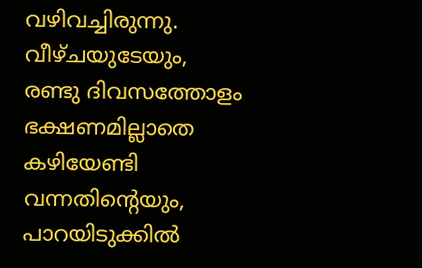വഴിവച്ചിരുന്നു. വീഴ്ചയുടേയും, രണ്ടു ദിവസത്തോളം ഭക്ഷണമില്ലാതെ കഴിയേണ്ടി വന്നതിന്റെയും, പാറയിടുക്കില്‍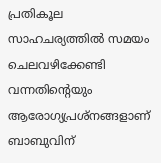പ്രതികൂല സാഹചര്യത്തില്‍ സമയം ചെലവഴിക്കേണ്ടി വന്നതിന്റെയും ആരോഗ്യപ്രശ്‌നങ്ങളാണ് ബാബുവിന്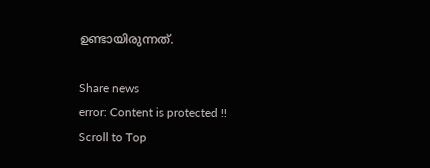ഉണ്ടായിരുന്നത്.

Share news
error: Content is protected !!
Scroll to Top